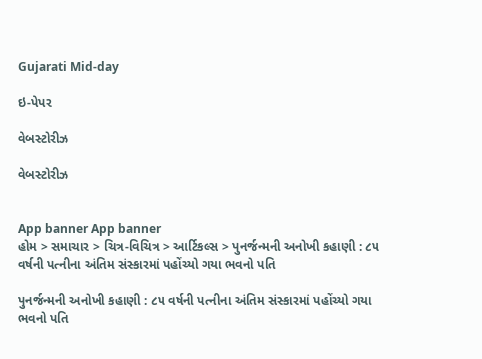Gujarati Mid-day

ઇ-પેપર

વેબસ્ટોરીઝ

વેબસ્ટોરીઝ


App banner App banner
હોમ > સમાચાર > ચિત્ર-વિચિત્ર > આર્ટિકલ્સ > પુનર્જન્મની અનોખી કહાણી : ૮૫ વર્ષની પત્નીના અંતિમ સંસ્કારમાં પહોંચ્યો ગયા ભવનો પતિ

પુનર્જન્મની અનોખી કહાણી : ૮૫ વર્ષની પત્નીના અંતિમ સંસ્કારમાં પહોંચ્યો ગયા ભવનો પતિ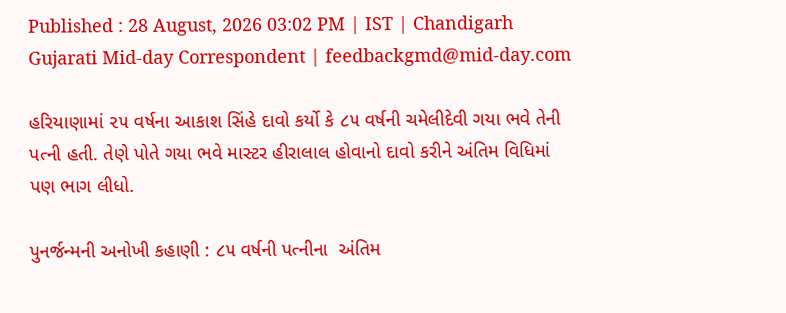Published : 28 August, 2026 03:02 PM | IST | Chandigarh
Gujarati Mid-day Correspondent | feedbackgmd@mid-day.com

હરિયાણામાં ૨૫ વર્ષના આકાશ સિંહે દાવો કર્યો કે ૮૫ વર્ષની ચમેલીદેવી ગયા ભવે તેની પત્ની હતી. તેણે પોતે ગયા ભવે માસ્ટર હીરાલાલ હોવાનો દાવો કરીને અંતિમ વિધિમાં પણ ભાગ લીધો.

પુનર્જન્મની અનોખી કહાણી : ૮૫ વર્ષની પત્નીના  અંતિમ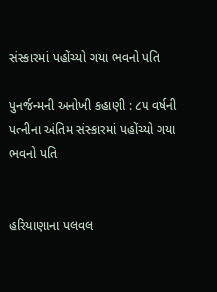સંસ્કારમાં પહોંચ્યો ગયા ભવનો પતિ

પુનર્જન્મની અનોખી કહાણી : ૮૫ વર્ષની પત્નીના અંતિમ સંસ્કારમાં પહોંચ્યો ગયા ભવનો પતિ


હરિયાણાના પલવલ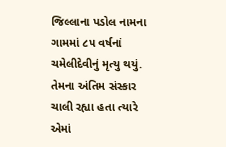જિલ્લાના પડોલ નામના ગામમાં ૮૫ વર્ષનાં ચમેલીદેવીનું મૃત્યુ થયું. તેમના અંતિમ સંસ્કાર ચાલી રહ્યા હતા ત્યારે એમાં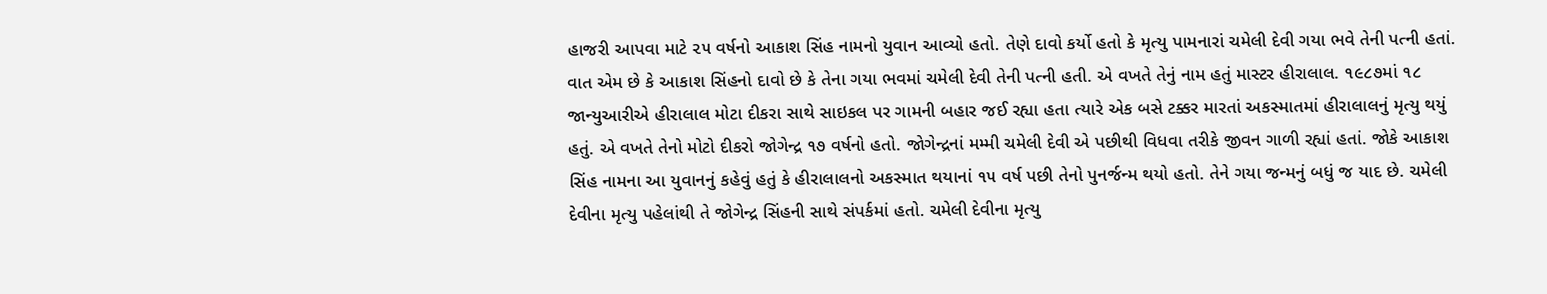હાજરી આપવા માટે ૨૫ વર્ષનો આકાશ સિંહ નામનો યુવાન આવ્યો હતો. તેણે દાવો કર્યો હતો કે મૃત્યુ પામનારાં ચમેલી દેવી ગયા ભવે તેની પત્ની હતાં. વાત એમ છે કે આકાશ સિંહનો દાવો છે કે તેના ગયા ભવમાં ચમેલી દેવી તેની પત્ની હતી. એ વખતે તેનું નામ હતું માસ્ટર હીરાલાલ. ૧૯૮૭માં ૧૮ જાન્યુઆરીએ હીરાલાલ મોટા દીકરા સાથે સાઇકલ પર ગામની બહાર જઈ રહ્યા હતા ત્યારે એક બસે ટક્કર મારતાં અકસ્માતમાં હીરાલાલનું મૃત્યુ થયું હતું. એ વખતે તેનો મોટો દીકરો જોગેન્દ્ર ૧૭ વર્ષનો હતો. જોગેન્દ્રનાં મમ્મી ચમેલી દેવી એ પછીથી વિધવા તરીકે જીવન ગાળી રહ્યાં હતાં. જોકે આકાશ સિંહ નામના આ યુવાનનું કહેવું હતું કે હીરાલાલનો અકસ્માત થયાનાં ૧૫ વર્ષ પછી તેનો પુનર્જન્મ થયો હતો. તેને ગયા જન્મનું બધું જ યાદ છે. ચમેલી દેવીના મૃત્યુ પહેલાંથી તે જોગેન્દ્ર સિંહની સાથે સંપર્કમાં હતો. ચમેલી દેવીના મૃત્યુ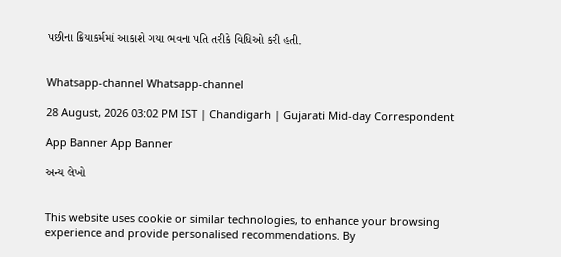પછીના ક્રિયાકર્મમાં આકાશે ગયા ભવના પતિ તરીકે વિધિઓ કરી હતી.


Whatsapp-channel Whatsapp-channel

28 August, 2026 03:02 PM IST | Chandigarh | Gujarati Mid-day Correspondent

App Banner App Banner

અન્ય લેખો


This website uses cookie or similar technologies, to enhance your browsing experience and provide personalised recommendations. By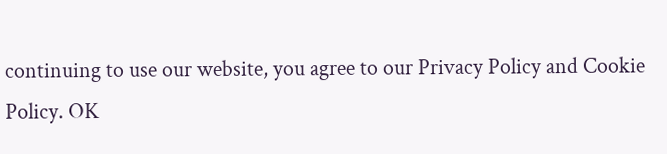continuing to use our website, you agree to our Privacy Policy and Cookie Policy. OK